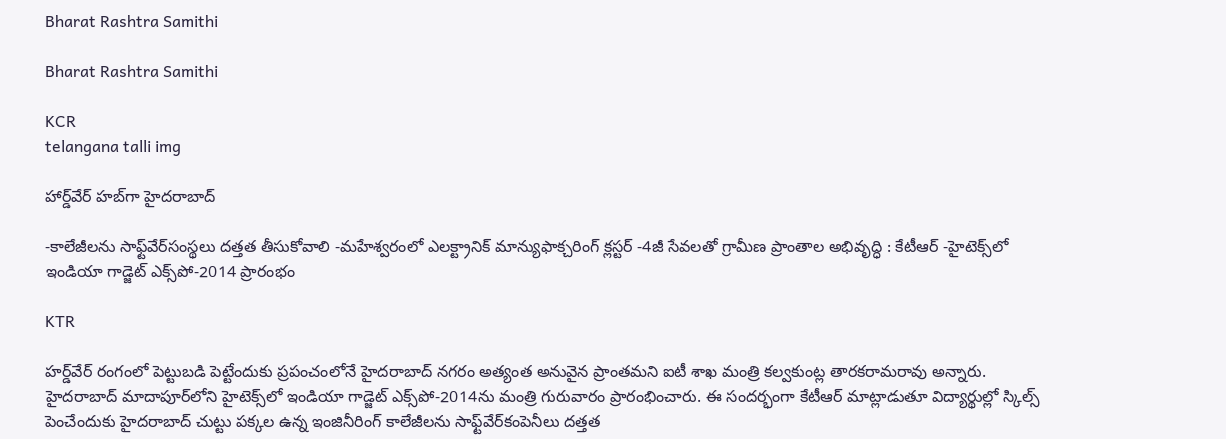Bharat Rashtra Samithi

Bharat Rashtra Samithi

KCR
telangana talli img

హార్డ్‌వేర్ హబ్‌గా హైదరాబాద్

-కాలేజీలను సాఫ్ట్‌వేర్‌సంస్థలు దత్తత తీసుకోవాలి -మహేశ్వరంలో ఎలక్ట్రానిక్ మాన్యుఫాక్చరింగ్ క్లస్టర్ -4జీ సేవలతో గ్రామీణ ప్రాంతాల అభివృద్ధి : కేటీఆర్ -హైటెక్స్‌లో ఇండియా గాడ్జెట్ ఎక్స్‌పో-2014 ప్రారంభం

KTR

హర్డ్‌వేర్ రంగంలో పెట్టుబడి పెట్టేందుకు ప్రపంచంలోనే హైదరాబాద్ నగరం అత్యంత అనువైన ప్రాంతమని ఐటీ శాఖ మంత్రి కల్వకుంట్ల తారకరామరావు అన్నారు. హైదరాబాద్ మాదాపూర్‌లోని హైటెక్స్‌లో ఇండియా గాడ్జెట్ ఎక్స్‌పో-2014ను మంత్రి గురువారం ప్రారంభించారు. ఈ సందర్భంగా కేటీఆర్ మాట్లాడుతూ విద్యార్థుల్లో స్కిల్స్ పెంచేందుకు హైదరాబాద్ చుట్టు పక్కల ఉన్న ఇంజినీరింగ్ కాలేజీలను సాఫ్ట్‌వేర్‌కంపెనీలు దత్తత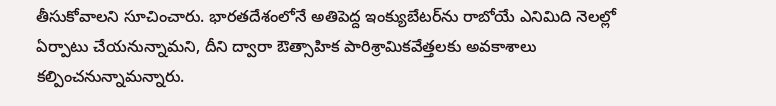తీసుకోవాలని సూచించారు. భారతదేశంలోనే అతిపెద్ద ఇంక్యుబేటర్‌ను రాబోయే ఎనిమిది నెలల్లో ఏర్పాటు చేయనున్నామని, దీని ద్వారా ఔత్సాహిక పారిశ్రామికవేత్తలకు అవకాశాలు కల్పించనున్నామన్నారు.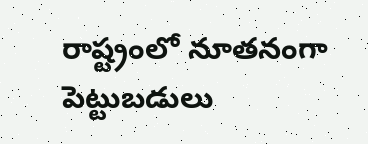రాష్ట్రంలో నూతనంగా పెట్టుబడులు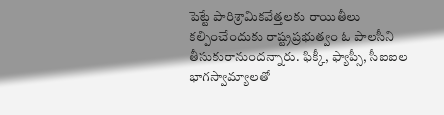పెట్టే పారిశ్రామికవేత్తలకు రాయితీలు కల్పించేందుకు రాష్ట్రప్రభుత్వం ఓ పాలసీని తీసుకురానుందన్నారు. ఫిక్కీ, ఫ్యాప్సీ, సీఐఐల భాగస్వామ్యాలతో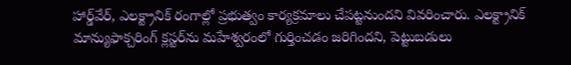హార్డ్‌వేర్, ఎలక్ట్రానిక్ రంగాల్లో ప్రభుత్వం కార్యక్రమాలు చేపట్టనుందని వివరించారు. ఎలక్ట్రానిక్ మాన్యుఫాక్చరింగ్ క్లస్టర్‌ను మహేశ్వరంలో గుర్తించడం జరిగిందని, పెట్టుబడులు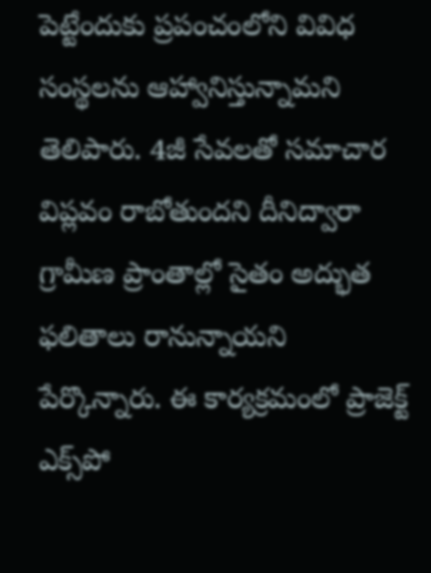పెట్టేందుకు ప్రపంచంలోని వివిధ సంస్థలను ఆహ్వానిస్తున్నామని తెలిపారు. 4జీ సేవలతో సమాచార విప్లవం రాబోతుందని దీనిద్వారా గ్రామీణ ప్రాంతాల్లో సైతం అద్భుత ఫలితాలు రానున్నాయని పేర్కొన్నారు. ఈ కార్యక్రమంలో ప్రాజెక్ట్ ఎక్స్‌పో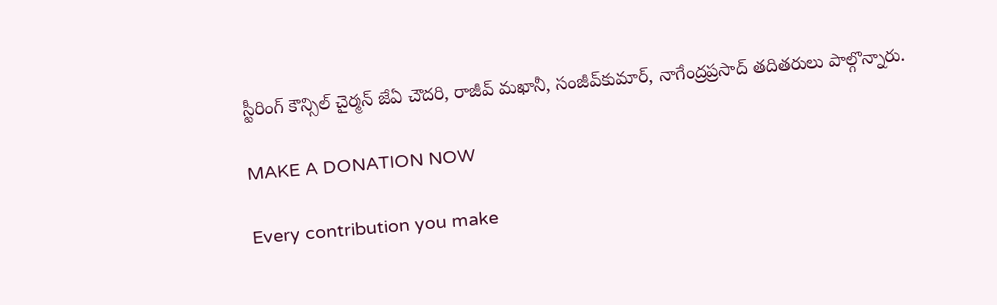స్టీరింగ్ కౌన్సిల్ చైర్మన్ జేఏ చౌదరి, రాజీవ్ మఖానీ, సంజీవ్‌కుమార్, నాగేంద్రప్రసాద్ తదితరులు పాల్గొన్నారు.

MAKE A DONATION NOW

Every contribution you make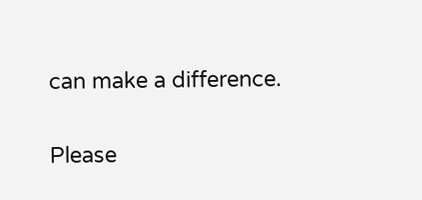can make a difference.

Please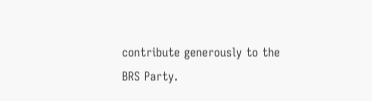contribute generously to the BRS Party.